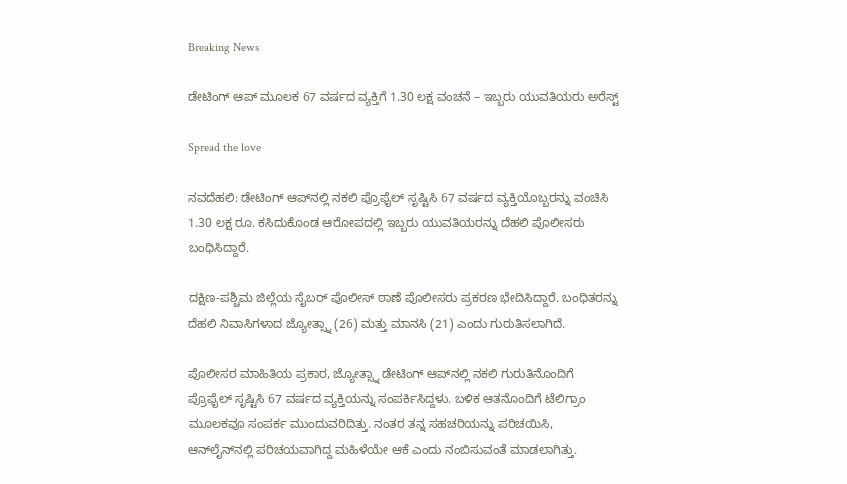Breaking News

ಡೇಟಿಂಗ್ ಆಪ್ ಮೂಲಕ 67 ವರ್ಷದ ವ್ಯಕ್ತಿಗೆ 1.30 ಲಕ್ಷ ವಂಚನೆ – ಇಬ್ಬರು ಯುವತಿಯರು ಅರೆಸ್ಟ್‌

Spread the love

ನವದೆಹಲಿ: ಡೇಟಿಂಗ್ ಆಪ್‌ನಲ್ಲಿ ನಕಲಿ ಪ್ರೊಫೈಲ್ ಸೃಷ್ಟಿಸಿ 67 ವರ್ಷದ ವ್ಯಕ್ತಿಯೊಬ್ಬರನ್ನು ವಂಚಿಸಿ 1.30 ಲಕ್ಷ ರೂ. ಕಸಿದುಕೊಂಡ ಆರೋಪದಲ್ಲಿ ಇಬ್ಬರು ಯುವತಿಯರನ್ನು ದೆಹಲಿ ಪೊಲೀಸರು ಬಂಧಿಸಿದ್ದಾರೆ.

ದಕ್ಷಿಣ-ಪಶ್ಚಿಮ ಜಿಲ್ಲೆಯ ಸೈಬರ್ ಪೊಲೀಸ್ ಠಾಣೆ ಪೊಲೀಸರು ಪ್ರಕರಣ ಭೇದಿಸಿದ್ದಾರೆ. ಬಂಧಿತರನ್ನು ದೆಹಲಿ ನಿವಾಸಿಗಳಾದ ಜ್ಯೋತ್ಸ್ನಾ (26) ಮತ್ತು ಮಾನಸಿ (21) ಎಂದು ಗುರುತಿಸಲಾಗಿದೆ.

ಪೊಲೀಸರ ಮಾಹಿತಿಯ ಪ್ರಕಾರ, ಜ್ಯೋತ್ಸ್ನಾ ಡೇಟಿಂಗ್ ಆಪ್‌ನಲ್ಲಿ ನಕಲಿ ಗುರುತಿನೊಂದಿಗೆ ಪ್ರೊಫೈಲ್ ಸೃಷ್ಟಿಸಿ 67 ವರ್ಷದ ವ್ಯಕ್ತಿಯನ್ನು ಸಂಪರ್ಕಿಸಿದ್ದಳು. ಬಳಿಕ ಆತನೊಂದಿಗೆ ಟೆಲಿಗ್ರಾಂ ಮೂಲಕವೂ ಸಂಪರ್ಕ ಮುಂದುವರಿದಿತ್ತು. ನಂತರ ತನ್ನ ಸಹಚರಿಯನ್ನು ಪರಿಚಯಿಸಿ, ಆನ್‌ಲೈನ್‌ನಲ್ಲಿ ಪರಿಚಯವಾಗಿದ್ದ ಮಹಿಳೆಯೇ ಆಕೆ ಎಂದು ನಂಬಿಸುವಂತೆ ಮಾಡಲಾಗಿತ್ತು.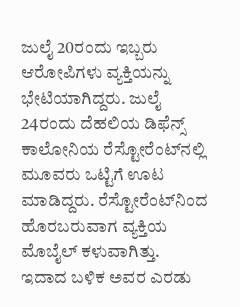ಜುಲೈ 20ರಂದು ಇಬ್ಬರು ಆರೋಪಿಗಳು ವ್ಯಕ್ತಿಯನ್ನು ಭೇಟಿಯಾಗಿದ್ದರು. ಜುಲೈ 24ರಂದು ದೆಹಲಿಯ ಡಿಫೆನ್ಸ್ ಕಾಲೋನಿಯ ರೆಸ್ಟೋರೆಂಟ್‌ನಲ್ಲಿ ಮೂವರು ಒಟ್ಟಿಗೆ ಊಟ ಮಾಡಿದ್ದರು. ರೆಸ್ಟೋರೆಂಟ್‌ನಿಂದ ಹೊರಬರುವಾಗ ವ್ಯಕ್ತಿಯ ಮೊಬೈಲ್ ಕಳುವಾಗಿತ್ತು. ಇದಾದ ಬಳಿಕ ಅವರ ಎರಡು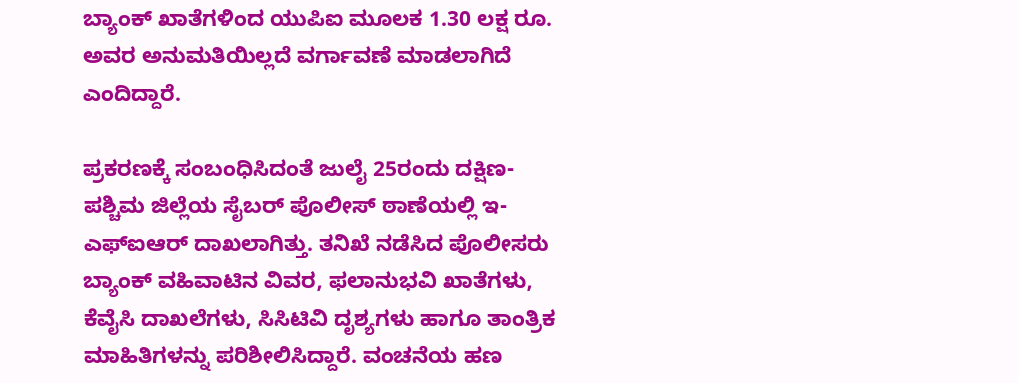ಬ್ಯಾಂಕ್ ಖಾತೆಗಳಿಂದ ಯುಪಿಐ ಮೂಲಕ 1.30 ಲಕ್ಷ ರೂ. ಅವರ ಅನುಮತಿಯಿಲ್ಲದೆ ವರ್ಗಾವಣೆ ಮಾಡಲಾಗಿದೆ ಎಂದಿದ್ದಾರೆ.

ಪ್ರಕರಣಕ್ಕೆ ಸಂಬಂಧಿಸಿದಂತೆ ಜುಲೈ 25ರಂದು ದಕ್ಷಿಣ-ಪಶ್ಚಿಮ ಜಿಲ್ಲೆಯ ಸೈಬರ್ ಪೊಲೀಸ್ ಠಾಣೆಯಲ್ಲಿ ಇ-ಎಫ್‌ಐಆರ್ ದಾಖಲಾಗಿತ್ತು. ತನಿಖೆ ನಡೆಸಿದ ಪೊಲೀಸರು ಬ್ಯಾಂಕ್ ವಹಿವಾಟಿನ ವಿವರ, ಫಲಾನುಭವಿ ಖಾತೆಗಳು, ಕೆವೈಸಿ ದಾಖಲೆಗಳು, ಸಿಸಿಟಿವಿ ದೃಶ್ಯಗಳು ಹಾಗೂ ತಾಂತ್ರಿಕ ಮಾಹಿತಿಗಳನ್ನು ಪರಿಶೀಲಿಸಿದ್ದಾರೆ. ವಂಚನೆಯ ಹಣ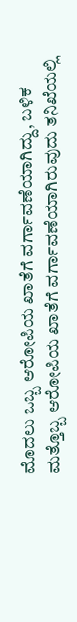ಮೊದಲು ಒಬ್ಬ ಆರೋಪಿಯ ಖಾತೆಗೆ ವರ್ಗಾವಣೆಯಾಗಿದ್ದು, ಬಳಿಕ ಮತ್ತೊಬ್ಬ ಆರೋಪಿಯ ಖಾತೆಗೆ ವರ್ಗಾವಣೆಯಾಗಿರುವುದು ತನಿಖೆಯಲ್ಲಿ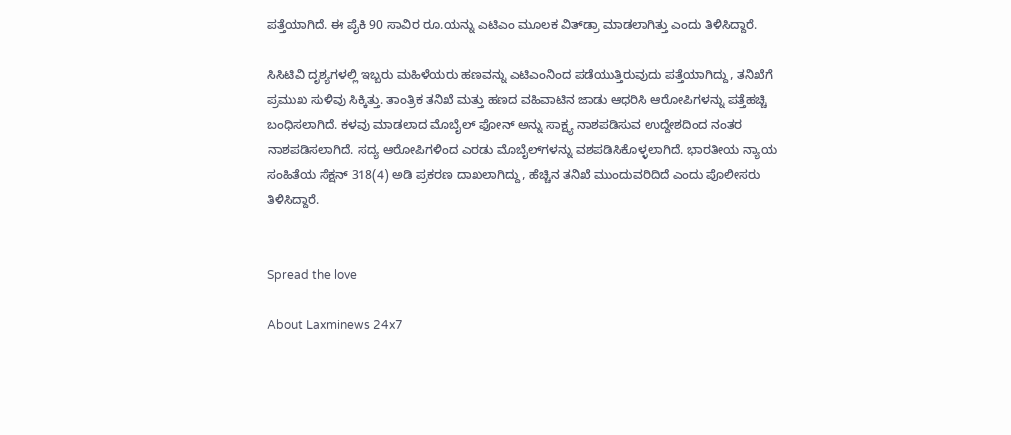ಪತ್ತೆಯಾಗಿದೆ. ಈ ಪೈಕಿ 90 ಸಾವಿರ ರೂ.ಯನ್ನು ಎಟಿಎಂ ಮೂಲಕ ವಿತ್‌ಡ್ರಾ ಮಾಡಲಾಗಿತ್ತು ಎಂದು ತಿಳಿಸಿದ್ದಾರೆ.

ಸಿಸಿಟಿವಿ ದೃಶ್ಯಗಳಲ್ಲಿ ಇಬ್ಬರು ಮಹಿಳೆಯರು ಹಣವನ್ನು ಎಟಿಎಂನಿಂದ ಪಡೆಯುತ್ತಿರುವುದು ಪತ್ತೆಯಾಗಿದ್ದು, ತನಿಖೆಗೆ ಪ್ರಮುಖ ಸುಳಿವು ಸಿಕ್ಕಿತ್ತು. ತಾಂತ್ರಿಕ ತನಿಖೆ ಮತ್ತು ಹಣದ ವಹಿವಾಟಿನ ಜಾಡು ಆಧರಿಸಿ ಆರೋಪಿಗಳನ್ನು ಪತ್ತೆಹಚ್ಚಿ ಬಂಧಿಸಲಾಗಿದೆ. ಕಳವು ಮಾಡಲಾದ ಮೊಬೈಲ್ ಫೋನ್ ಅನ್ನು ಸಾಕ್ಷ್ಯ ನಾಶಪಡಿಸುವ ಉದ್ದೇಶದಿಂದ ನಂತರ ನಾಶಪಡಿಸಲಾಗಿದೆ. ಸದ್ಯ ಆರೋಪಿಗಳಿಂದ ಎರಡು ಮೊಬೈಲ್‌ಗಳನ್ನು ವಶಪಡಿಸಿಕೊಳ್ಳಲಾಗಿದೆ. ಭಾರತೀಯ ನ್ಯಾಯ ಸಂಹಿತೆಯ ಸೆಕ್ಷನ್ 318(4) ಅಡಿ ಪ್ರಕರಣ ದಾಖಲಾಗಿದ್ದು, ಹೆಚ್ಚಿನ ತನಿಖೆ ಮುಂದುವರಿದಿದೆ ಎಂದು ಪೊಲೀಸರು ತಿಳಿಸಿದ್ದಾರೆ.


Spread the love

About Laxminews 24x7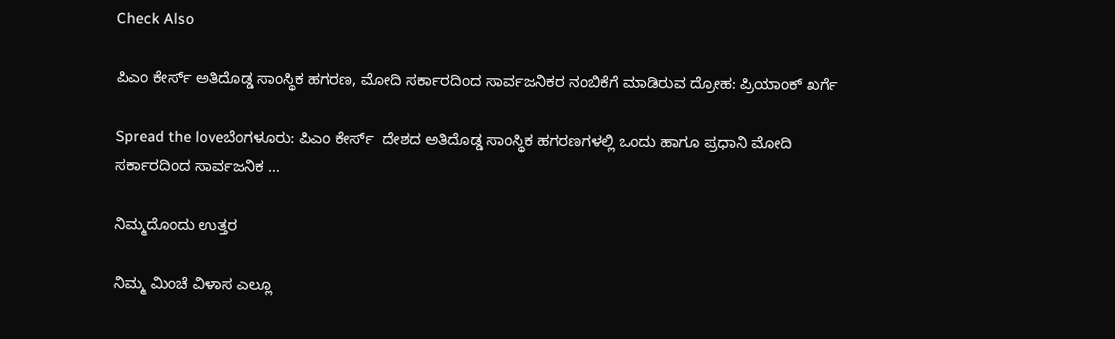Check Also

ಪಿಎಂ ಕೇರ್ಸ್ ಅತಿದೊಡ್ಡ ಸಾಂಸ್ಥಿಕ ಹಗರಣ, ಮೋದಿ ಸರ್ಕಾರದಿಂದ ಸಾರ್ವಜನಿಕರ ನಂಬಿಕೆಗೆ ಮಾಡಿರುವ ದ್ರೋಹ: ಪ್ರಿಯಾಂಕ್‌ ಖರ್ಗೆ

Spread the loveಬೆಂಗಳೂರು: ಪಿಎಂ ಕೇರ್ಸ್  ದೇಶದ ಅತಿದೊಡ್ಡ ಸಾಂಸ್ಥಿಕ ಹಗರಣಗಳಲ್ಲಿ ಒಂದು ಹಾಗೂ ಪ್ರಧಾನಿ ಮೋದಿ ಸರ್ಕಾರದಿಂದ ಸಾರ್ವಜನಿಕ …

ನಿಮ್ಮದೊಂದು ಉತ್ತರ

ನಿಮ್ಮ ಮಿಂಚೆ ವಿಳಾಸ ಎಲ್ಲೂ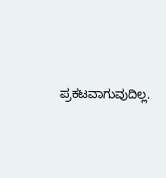ಪ್ರಕಟವಾಗುವುದಿಲ್ಲ.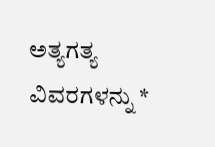ಅತ್ಯಗತ್ಯ ವಿವರಗಳನ್ನು *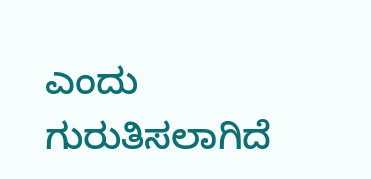ಎಂದು ಗುರುತಿಸಲಾಗಿದೆ